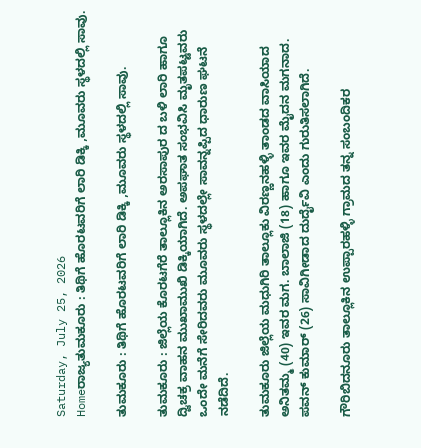Saturday, July 25, 2026
Homeರಾಜ್ಯತುಮಕೂರು : ತಿಥಿಗೆ ಹೊರಟವರಿಗೆ ಲಾರಿ ಡಿಕ್ಕಿ ,ಮೂವರು ಸ್ಥಳದಲ್ಲಿ ಸಾವು.

ತುಮಕೂರು : ತಿಥಿಗೆ ಹೊರಟವರಿಗೆ ಲಾರಿ ಡಿಕ್ಕಿ ,ಮೂವರು ಸ್ಥಳದಲ್ಲಿ ಸಾವು.

ತುಮಕೂರು : ಜಿಲ್ಲೆಯ ಕೊರಟಗೆರೆ ತಾಲ್ಲೂಕಿನ ಅರಸಾಪುರ ದ ಬಳಿ ಲಾರಿ ಹಾಗೂ ದ್ವಿಚಕ್ರ ವಾಹನ ಮುಖಾಮುಖಿ ಡಿಕ್ಕಿಯಾಗಿದೆ. ಅಪಘಾತ ಸಂಭವಿಸಿ ಮೃತಪಟ್ಟವರು ಒಂದೇ ಮನೆಗೆ ಸೇರಿದವರು ಮೂವರು ಸ್ಥಳದಲ್ಲೇ ಸಾವನ್ನಪ್ಪಿದ ಧಾರುಣ ಘಟನೆ ನಡೆದಿದೆ.

ತುಮಕೂರು ಜಿಲ್ಲೆಯ ಮಧುಗಿರಿ ತಾಲ್ಲೂಕು ವಿರಣ್ಣನಹಳ್ಳಿ ತಾಂಡದ ವಾಸಿಯಾದ ಅನಿತಮ್ಮ (40) ಇವರ ಮಗ. ಬಾಲಾಜಿ (18) ಹಾಗೂ ಇವರ ಮೈದನ ಮಗನಾದ. ಪವನ್ ಕುಮಾರ್ (26) ಸಾವಿಗೀಡಾದ ದುರ್ದೈವಿ ಎಂದು ಗುರುತಿಸಲಾಗಿದೆ.

ಗೌರಿಬಿದನೂರು ತಾಲ್ಲೂಕಿನ ಉಪ್ಪಾರಹಳ್ಳಿ ಗ್ರಾಮದ ತನ್ನ ಸಂಬಂದಿಕರ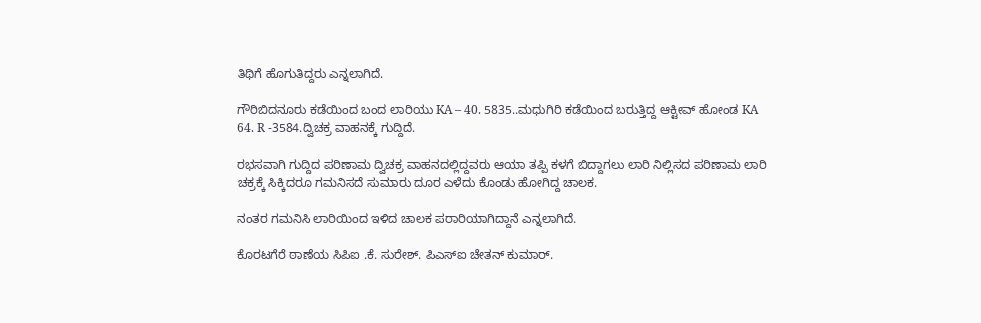ತಿಥಿಗೆ ಹೊಗುತಿದ್ದರು ಎನ್ನಲಾಗಿದೆ.

ಗೌರಿಬಿದನೂರು ಕಡೆಯಿಂದ ಬಂದ ಲಾರಿಯು KA – 40. 5835..ಮಧುಗಿರಿ ಕಡೆಯಿಂದ ಬರುತ್ತಿದ್ದ ಆಕ್ಟೀವ್ ಹೋಂಡ KA 64. R -3584.ದ್ವಿಚಕ್ರ ವಾಹನಕ್ಕೆ ಗುದ್ದಿದೆ.

ರಭಸವಾಗಿ ಗುದ್ದಿದ ಪರಿಣಾಮ ದ್ವಿಚಕ್ರ ವಾಹನದಲ್ಲಿದ್ದವರು ಆಯಾ ತಪ್ಪಿ ಕಳಗೆ ಬಿದ್ದಾಗಲು ಲಾರಿ ನಿಲ್ಲಿಸದ ಪರಿಣಾಮ ಲಾರಿ ಚಕ್ರಕ್ಕೆ ಸಿಕ್ಕಿದರೂ ಗಮನಿಸದೆ ಸುಮಾರು ದೂರ ಎಳೆದು ಕೊಂಡು ಹೋಗಿದ್ದ ಚಾಲಕ.

ನಂತರ ಗಮನಿಸಿ ಲಾರಿಯಿಂದ ಇಳಿದ ಚಾಲಕ ಪರಾರಿಯಾಗಿದ್ದಾನೆ ಎನ್ನಲಾಗಿದೆ.

ಕೊರಟಗೆರೆ ಠಾಣೆಯ ಸಿಪಿಐ .ಕೆ. ಸುರೇಶ್. ಪಿಎಸ್ಐ ಚೇತನ್ ಕುಮಾರ್.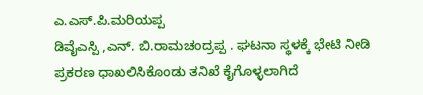ಎ.ಎಸ್.ಪಿ.ಮರಿಯಪ್ಪ
ಡಿವೈಎಸ್ಪಿ ,ಎನ್. ಬಿ.ರಾಮಚಂದ್ರಪ್ಪ . ಘಟನಾ ಸ್ಥಳಕ್ಕೆ ಭೇಟಿ ನೀಡಿ ಪ್ರಕರಣ ಧಾಖಲಿಸಿಕೊಂಡು ತನಿಖೆ ಕೈಗೊಳ್ಳಲಾಗಿದೆ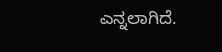ಎನ್ನಲಾಗಿದೆ.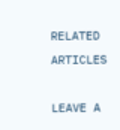RELATED ARTICLES

LEAVE A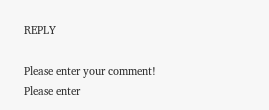REPLY

Please enter your comment!
Please enter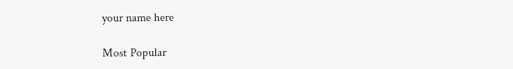your name here

Most Popular